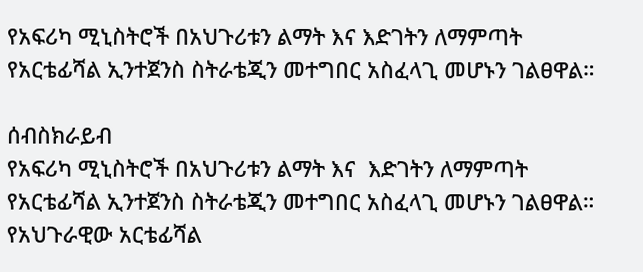የአፍሪካ ሚኒስትሮች በአህጉሪቱን ልማት እና እድገትን ለማምጣት የአርቴፊሻል ኢንተጀንስ ስትራቴጂን መተግበር አስፈላጊ መሆኑን ገልፀዋል።

ሰብስክራይብ
የአፍሪካ ሚኒስትሮች በአህጉሪቱን ልማት እና  እድገትን ለማምጣት የአርቴፊሻል ኢንተጀንስ ስትራቴጂን መተግበር አስፈላጊ መሆኑን ገልፀዋል። የአህጉራዊው አርቴፊሻል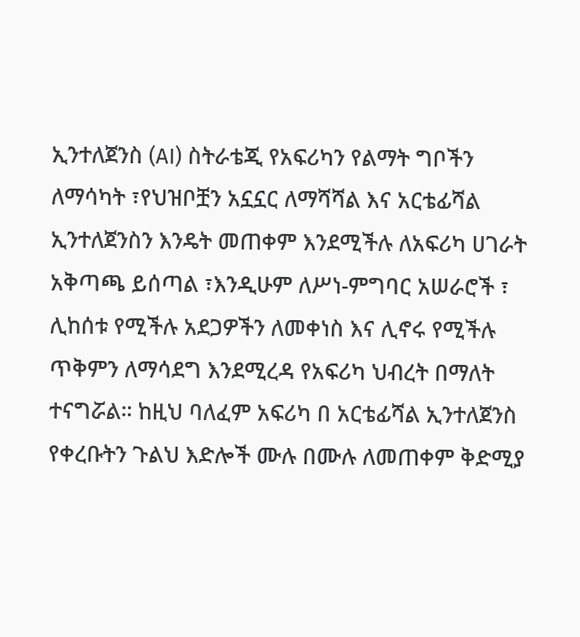ኢንተለጀንስ (AI) ስትራቴጂ የአፍሪካን የልማት ግቦችን ለማሳካት ፣የህዝቦቿን አኗኗር ለማሻሻል እና አርቴፊሻል ኢንተለጀንስን እንዴት መጠቀም እንደሚችሉ ለአፍሪካ ሀገራት አቅጣጫ ይሰጣል ፣እንዲሁም ለሥነ-ምግባር አሠራሮች ፣ ሊከሰቱ የሚችሉ አደጋዎችን ለመቀነስ እና ሊኖሩ የሚችሉ ጥቅምን ለማሳደግ እንደሚረዳ የአፍሪካ ህብረት በማለት ተናግሯል። ከዚህ ባለፈም አፍሪካ በ አርቴፊሻል ኢንተለጀንስ የቀረቡትን ጉልህ እድሎች ሙሉ በሙሉ ለመጠቀም ቅድሚያ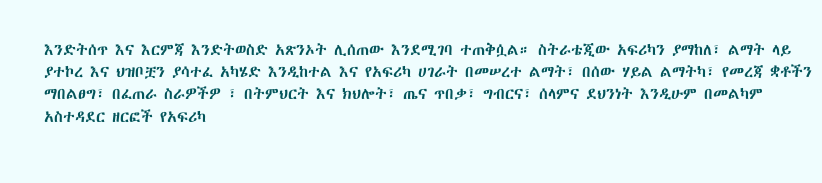እንድትሰጥ እና እርምጃ እንድትወስድ አጽንኦት ሊሰጠው እንደሚገባ ተጠቅሷል። ስትራቴጂው አፍሪካን ያማከለ፣ ልማት ላይ ያተኮረ እና ህዝቦቿን ያሳተፈ አካሄድ እንዲከተል እና የአፍሪካ ሀገራት በመሠረተ ልማት፣ በሰው ሃይል ልማትካ፣ የመረጃ ቋቶችን ማበልፀግ፣ በፈጠራ ስራዎችዎ ፣ በትምህርት እና ክህሎት፣ ጤና ጥበቃ፣ ግብርና፣ ሰላምና ደህንነት እንዲሁም በመልካም አስተዳደር ዘርፎች የአፍሪካ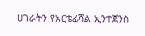ሀገራትን የአርቴፊሻል ኢንተጀንስ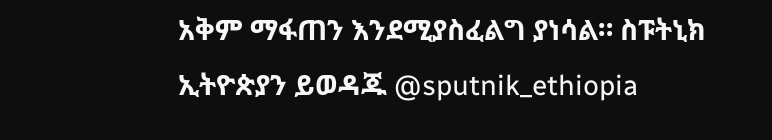አቅም ማፋጠን እንደሚያስፈልግ ያነሳል። ስፑትኒክ ኢትዮጵያን ይወዳጁ @sputnik_ethiopia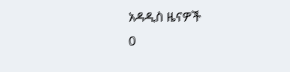አዳዲስ ዜናዎች
0